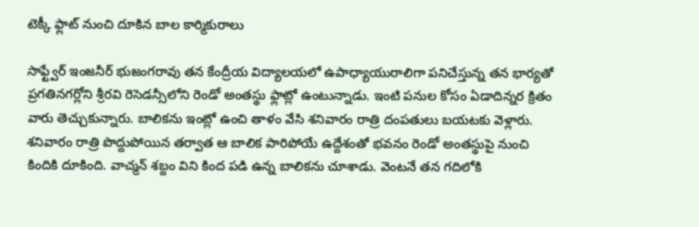టెక్కీ ఫ్లాట్ నుంచి దూకిన బాల కార్మికురాలు

సాఫ్ట్వేర్ ఇంజనీర్ భుజంగరావు తన కేంద్రీయ విద్యాలయలో ఉపాధ్యాయురాలిగా పనిచేస్తున్న తన భార్యతో ప్రగతినగర్లోని శ్రీరవి రెసెడన్సీలోని రెండో అంతస్థు ఫ్లాట్లో ఉంటున్నాడు. ఇంటి పనుల కోసం ఏడాదిన్నర క్రితం వారు తెచ్చుకున్నారు. బాలికను ఇంట్లో ఉంచి తాళం వేసి శనివారం రాత్రి దంపతులు బయటకు వెళ్లారు.
శనివారం రాత్రి పొద్దుపోయిన తర్వాత ఆ బాలిక పారిపోయే ఉద్దేశంతో భవనం రెండో అంతస్థుపై నుంచి కిందికి దూకింది. వాచ్మన్ శబ్దం విని కింద పడి ఉన్న బాలికను చూశాడు. వెంటనే తన గదిలోకి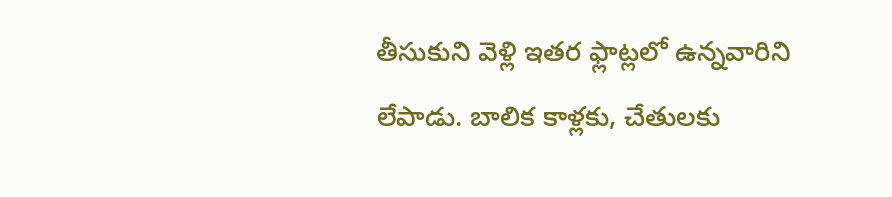తీసుకుని వెళ్లి ఇతర ఫ్లాట్లలో ఉన్నవారిని లేపాడు. బాలిక కాళ్లకు, చేతులకు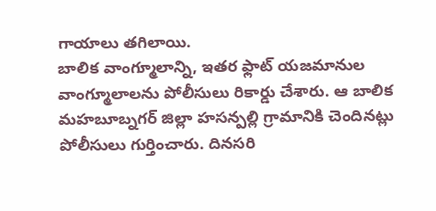గాయాలు తగిలాయి.
బాలిక వాంగ్మూలాన్ని, ఇతర ఫ్లాట్ యజమానుల వాంగ్మూలాలను పోలీసులు రికార్డు చేశారు. ఆ బాలిక మహబూబ్నగర్ జిల్లా హసన్పల్లి గ్రామానికి చెందినట్లు పోలీసులు గుర్తించారు. దినసరి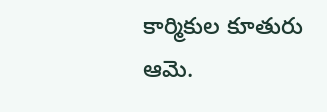కార్మికుల కూతురు ఆమె.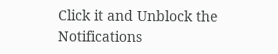Click it and Unblock the Notifications